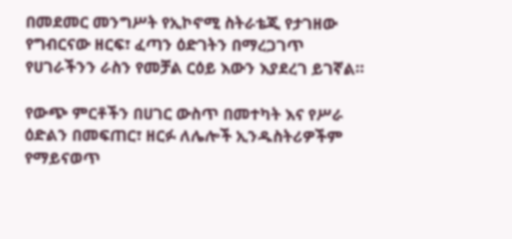በመደመር መንግሥት የኢኮኖሚ ስትራቴጂ የታገዘው የግብርናው ዘርፍ፣ ፈጣን ዕድገትን በማረጋገጥ የሀገራችንን ራስን የመቻል ርዕይ እውን እያደረገ ይገኛል።

የውጭ ምርቶችን በሀገር ውስጥ በመተካት እና የሥራ ዕድልን በመፍጠር፣ ዘርፉ ለሌሎች ኢንዱስትሪዎችም የማይናወጥ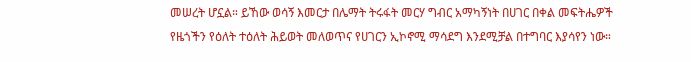መሠረት ሆኗል። ይኸው ወሳኝ እመርታ በሌማት ትሩፋት መርሃ ግብር አማካኝነት በሀገር በቀል መፍትሔዎች የዜጎችን የዕለት ተዕለት ሕይወት መለወጥና የሀገርን ኢኮኖሚ ማሳደግ እንደሚቻል በተግባር እያሳየን ነው።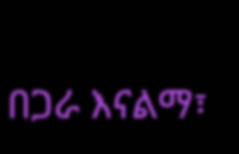በጋራ እናልማ፣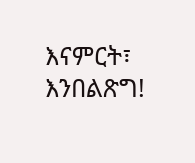እናምርት፣ እንበልጽግ!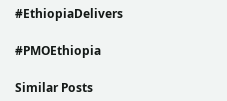#EthiopiaDelivers

#PMOEthiopia

Similar Posts